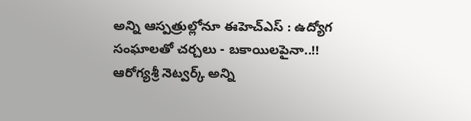అన్ని ఆస్పత్రుల్లోనూ ఈహెచ్ఎస్ : ఉద్యోగ సంఘాలతో చర్చలు - బకాయిలపైనా..!!
ఆరోగ్యశ్రీ నెట్వర్క్ అన్ని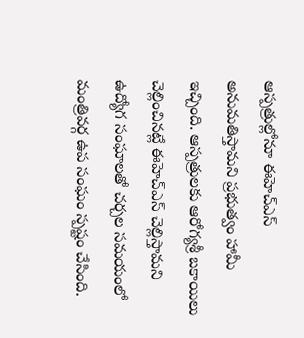ఆస్పత్రుల్లోనూ ఈహెచ్ఎస్ అనుమతిస్తామని ప్రభుత్వం హామీ ఇచ్చింది. ఆస్పత్రులకు ఆరోగ్యశ్రీ బకాయిలు చెల్లించినట్లే ఈహెచ్ఎస్ చెల్లిస్తామని ఉద్యోగ సంఘాలతో చర్చల సమయంలో మంత్రివర్గ ఉప సంఘం స్పష్టం చేసింది.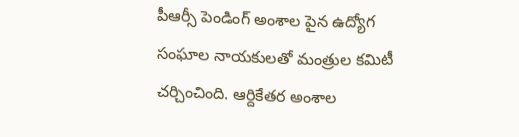పీఆర్సీ పెండింగ్ అంశాల పైన ఉద్యోగ సంఘాల నాయకులతో మంత్రుల కమిటీ చర్చించింది. ఆర్దికేతర అంశాల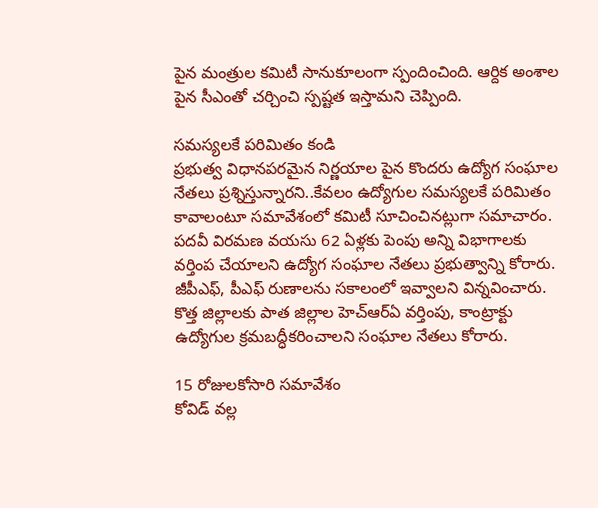పైన మంత్రుల కమిటీ సానుకూలంగా స్పందించింది. ఆర్దిక అంశాల పైన సీఎంతో చర్చించి స్పష్టత ఇస్తామని చెప్పింది.

సమస్యలకే పరిమితం కండి
ప్రభుత్వ విధానపరమైన నిర్ణయాల పైన కొందరు ఉద్యోగ సంఘాల నేతలు ప్రశ్నిస్తున్నారని..కేవలం ఉద్యోగుల సమస్యలకే పరిమితం కావాలంటూ సమావేశంలో కమిటీ సూచించినట్లుగా సమాచారం. పదవీ విరమణ వయసు 62 ఏళ్లకు పెంపు అన్ని విభాగాలకు వర్తింప చేయాలని ఉద్యోగ సంఘాల నేతలు ప్రభుత్వాన్ని కోరారు. జీపీఎఫ్, పీఎఫ్ రుణాలను సకాలంలో ఇవ్వాలని విన్నవించారు. కొత్త జిల్లాలకు పాత జిల్లాల హెచ్ఆర్ఏ వర్తింపు, కాంట్రాక్టు ఉద్యోగుల క్రమబద్ధీకరించాలని సంఘాల నేతలు కోరారు.

15 రోజులకోసారి సమావేశం
కోవిడ్ వల్ల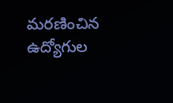మరణించిన ఉద్యోగుల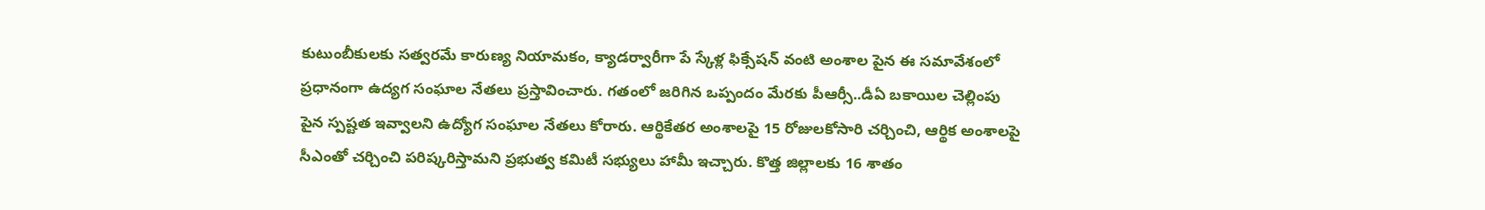కుటుంబీకులకు సత్వరమే కారుణ్య నియామకం, క్యాడర్వారీగా పే స్కేళ్ల ఫిక్సేషన్ వంటి అంశాల పైన ఈ సమావేశంలో ప్రధానంగా ఉద్యగ సంఘాల నేతలు ప్రస్తావించారు. గతంలో జరిగిన ఒప్పందం మేరకు పీఆర్సీ..డీఏ బకాయిల చెల్లింపు పైన స్పష్టత ఇవ్వాలని ఉద్యోగ సంఘాల నేతలు కోరారు. ఆర్థికేతర అంశాలపై 15 రోజులకోసారి చర్చించి, ఆర్థిక అంశాలపై సీఎంతో చర్చించి పరిష్కరిస్తామని ప్రభుత్వ కమిటీ సభ్యులు హామీ ఇచ్చారు. కొత్త జిల్లాలకు 16 శాతం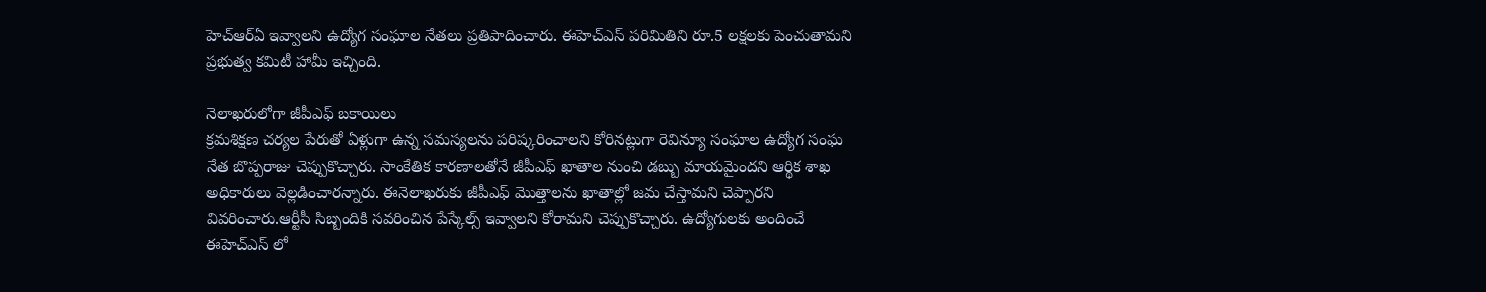హెచ్ఆర్ఏ ఇవ్వాలని ఉద్యోగ సంఘాల నేతలు ప్రతిపాదించారు. ఈహెచ్ఎస్ పరిమితిని రూ.5 లక్షలకు పెంచుతామని ప్రభుత్వ కమిటీ హామీ ఇచ్చింది.

నెలాఖరులోగా జీపీఎఫ్ బకాయిలు
క్రమశిక్షణ చర్యల పేరుతో ఏళ్లుగా ఉన్న సమస్యలను పరిష్కరించాలని కోరినట్లుగా రెవిన్యూ సంఘాల ఉద్యోగ సంఘ నేత బొప్పరాజు చెప్పుకొచ్చారు. సాంకేతిక కారణాలతోనే జీపీఎఫ్ ఖాతాల నుంచి డబ్బు మాయమైందని ఆర్థిక శాఖ అధికారులు వెల్లడించారన్నారు. ఈనెలాఖరుకు జీపీఎఫ్ మొత్తాలను ఖాతాల్లో జమ చేస్తామని చెప్పారని వివరించారు.ఆర్టీసీ సిబ్బందికి సవరించిన పేస్కేల్స్ ఇవ్వాలని కోరామని చెప్పుకొచ్చారు. ఉద్యోగులకు అందించే ఈహెచ్ఎస్ లో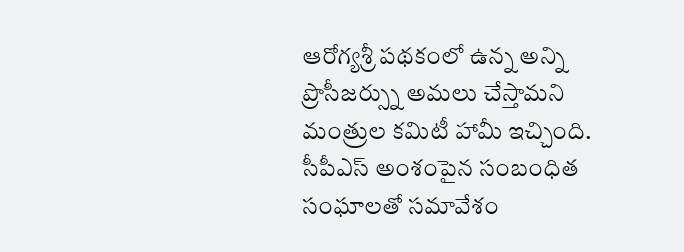ఆరోగ్యశ్రీ పథకంలో ఉన్న అన్ని ప్రొసీజర్స్ను అమలు చేస్తామని మంత్రుల కమిటీ హామీ ఇచ్చింది. సీపీఎస్ అంశంపైన సంబంధిత సంఘాలతో సమావేశం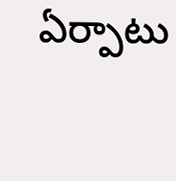ఏర్పాటు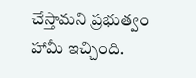చేస్తామని ప్రభుత్వం హామీ ఇచ్చింది.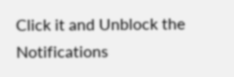Click it and Unblock the Notifications